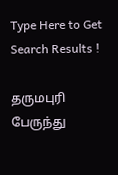Type Here to Get Search Results !

தருமபுரி பேருந்து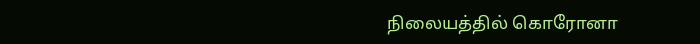நிலையத்தில் கொரோனா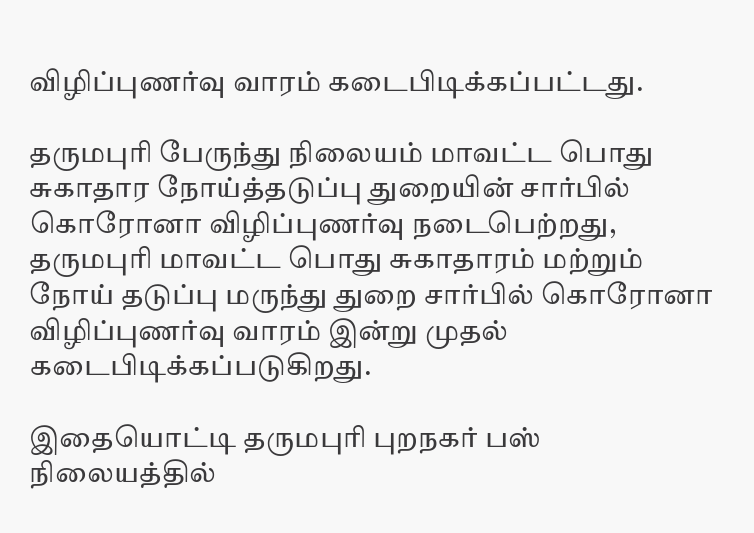விழிப்புணர்வு வாரம் கடைபிடிக்கப்பட்டது.

தருமபுரி பேருந்து நிலையம் மாவட்ட பொது சுகாதார நோய்த்தடுப்பு துறையின் சார்பில் கொரோனா விழிப்புணர்வு நடைபெற்றது, தருமபுரி மாவட்ட பொது சுகாதாரம் மற்றும் நோய் தடுப்பு மருந்து துறை சார்பில் கொரோனா விழிப்புணர்வு வாரம் இன்று முதல் கடைபிடிக்கப்படுகிறது.

இதையொட்டி தருமபுரி புறநகர் பஸ் நிலையத்தில்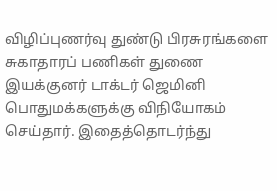விழிப்புணர்வு துண்டு பிரசுரங்களை சுகாதாரப் பணிகள் துணை இயக்குனர் டாக்டர் ஜெமினி பொதுமக்களுக்கு விநியோகம் செய்தார். இதைத்தொடர்ந்து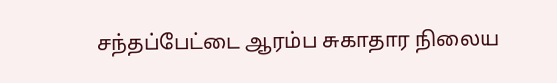சந்தப்பேட்டை ஆரம்ப சுகாதார நிலைய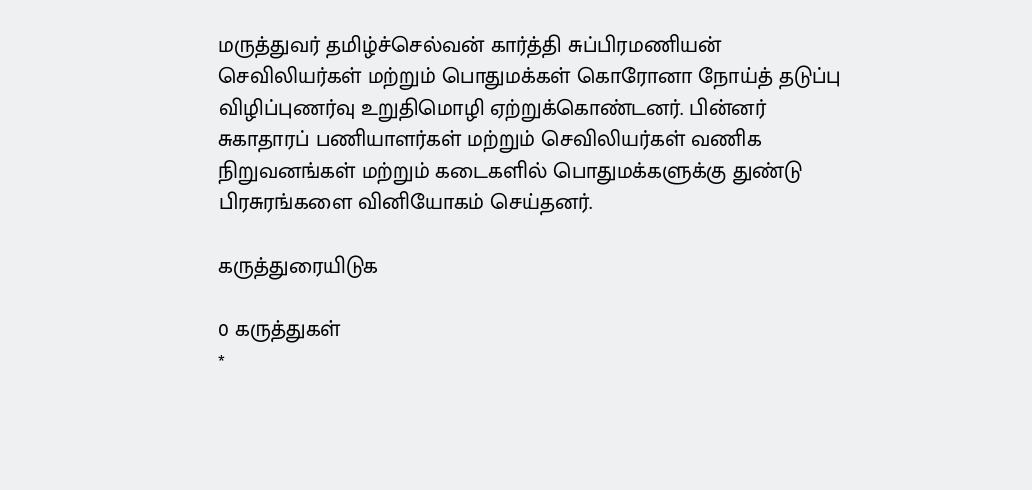மருத்துவர் தமிழ்ச்செல்வன் கார்த்தி சுப்பிரமணியன் செவிலியர்கள் மற்றும் பொதுமக்கள் கொரோனா நோய்த் தடுப்பு விழிப்புணர்வு உறுதிமொழி ஏற்றுக்கொண்டனர். பின்னர் சுகாதாரப் பணியாளர்கள் மற்றும் செவிலியர்கள் வணிக நிறுவனங்கள் மற்றும் கடைகளில் பொதுமக்களுக்கு துண்டு பிரசுரங்களை வினியோகம் செய்தனர்.

கருத்துரையிடுக

0 கருத்துகள்
*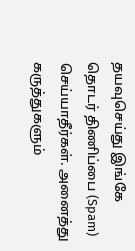தயவுசெய்து இங்கே தொடர் திணிப்பை (Spam) செய்யாதீர்கள். அனைத்து கருத்துகளும்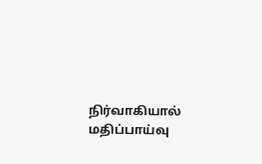நிர்வாகியால் மதிப்பாய்வு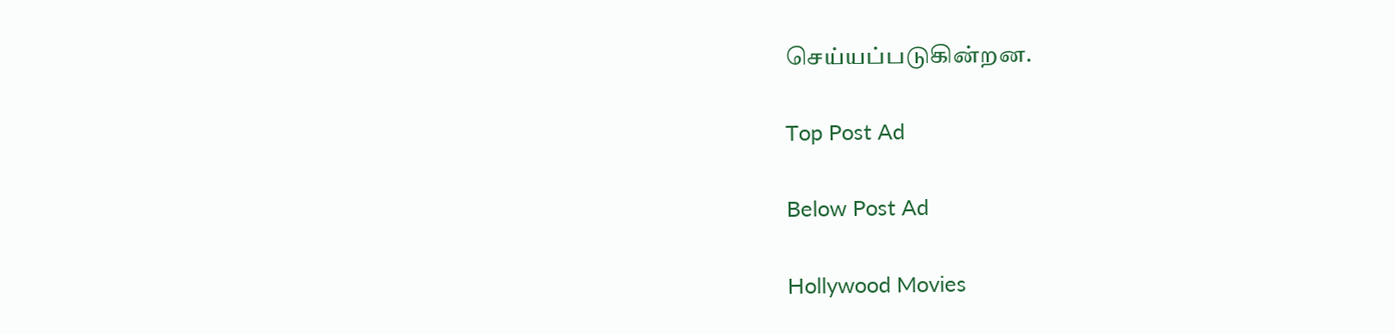செய்யப்படுகின்றன.

Top Post Ad

Below Post Ad

Hollywood Movies